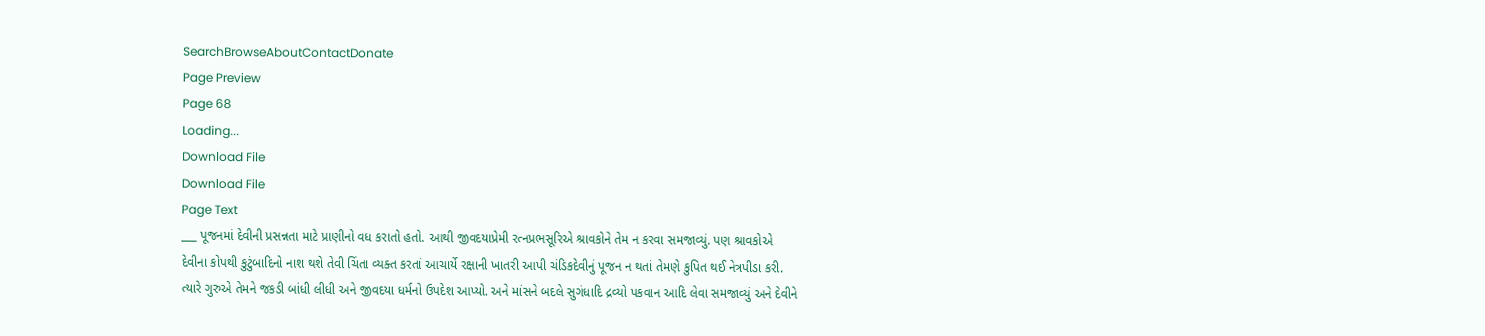SearchBrowseAboutContactDonate
Page Preview
Page 68
Loading...
Download File
Download File
Page Text
___ પૂજનમાં દેવીની પ્રસન્નતા માટે પ્રાણીનો વધ કરાતો હતો. આથી જીવદયાપ્રેમી રત્નપ્રભસૂરિએ શ્રાવકોને તેમ ન કરવા સમજાવ્યું. પણ શ્રાવકોએ દેવીના કોપથી કુટુંબાદિનો નાશ થશે તેવી ચિંતા વ્યક્ત કરતાં આચાર્યે રક્ષાની ખાતરી આપી ચંડિકદેવીનું પૂજન ન થતાં તેમણે કુપિત થઈ નેત્રપીડા કરી. ત્યારે ગુરુએ તેમને જકડી બાંધી લીધી અને જીવદયા ધર્મનો ઉપદેશ આપ્યો. અને માંસને બદલે સુગંધાદિ દ્રવ્યો પકવાન આદિ લેવા સમજાવ્યું અને દેવીને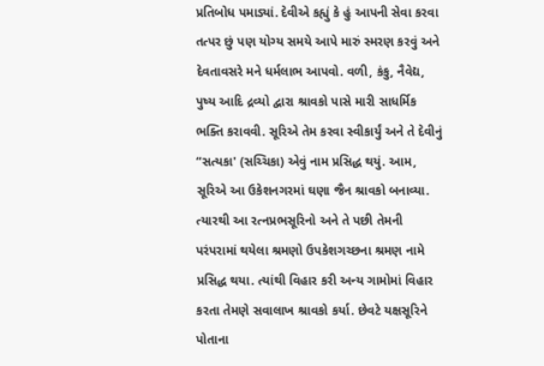પ્રતિબોધ પમાડ્યાં. દેવીએ કહ્યું કે હું આપની સેવા કરવા તત્પર છું પણ યોગ્ય સમયે આપે મારું સ્મરણ કરવું અને દેવતાવસરે મને ધર્મલાભ આપવો. વળી, કંકુ, નૈવેદ્ય, પુષ્ય આદિ દ્રવ્યો દ્વારા શ્રાવકો પાસે મારી સાધર્મિક ભક્તિ કરાવવી. સૂરિએ તેમ કરવા સ્વીકાર્યું અને તે દેવીનું “સત્યકા' (સચ્ચિકા) એવું નામ પ્રસિદ્ધ થયું. આમ, સૂરિએ આ ઉકેશનગરમાં ઘણા જૈન શ્રાવકો બનાવ્યા. ત્યારથી આ રત્નપ્રભસૂરિનો અને તે પછી તેમની પરંપરામાં થયેલા શ્રમણો ઉપકેશગચ્છના શ્રમણ નામે પ્રસિદ્ધ થયા. ત્યાંથી વિહાર કરી અન્ય ગામોમાં વિહાર કરતા તેમણે સવાલાખ શ્રાવકો કર્યા. છેવટે યક્ષસૂરિને પોતાના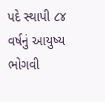પદે સ્થાપી ૮૪ વર્ષનું આયુષ્ય ભોગવી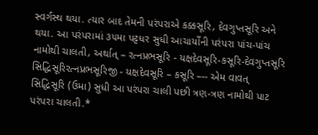સ્વર્ગસ્થ થયા. ત્યાર બાદ તેમની પરંપરાએ કક્કસૂરિ, દેવગુપ્તસૂરિ અને થયા. આ પરંપરામાં ૩૫મા પટ્ટધર સુધી આચાર્યોની પરંપરા પાંચ-પાંચ નામોથી ચાલતી, અર્થાત્ – રત્નપ્રભસૂરિ - યક્ષદેવસૂરિ-કસૂરિ-દેવગુપ્તસૂરિ સિદ્ધિસૂરિરત્નપ્રભસૂરિજી - યક્ષદેવસૂરિ – કસૂરિ –-- એમ વાવત્ સિદ્ધિસૂરિ (ઉમા) સુધી આ પરંપરા ચાલી પછી ત્રણ-ત્રણ નામોથી પાટ પરંપરા ચાલતી.*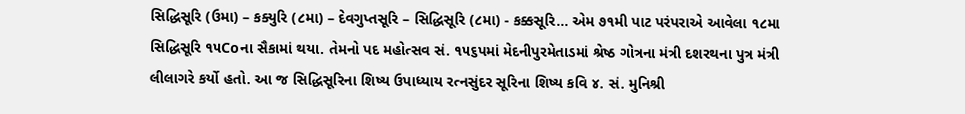સિદ્ધિસૂરિ (ઉમા) – કક્યુરિ (૮મા) – દેવગુપ્તસૂરિ – સિદ્ધિસૂરિ (૮મા) - કક્કસૂરિ... એમ ૭૧મી પાટ પરંપરાએ આવેલા ૧૮મા સિદ્ધિસૂરિ ૧૫Coના સૈકામાં થયા. તેમનો પદ મહોત્સવ સં. ૧૫૬પમાં મેદનીપુરમેતાડમાં શ્રેષ્ઠ ગોત્રના મંત્રી દશરથના પુત્ર મંત્રી લીલાગરે કર્યો હતો. આ જ સિદ્ધિસૂરિના શિષ્ય ઉપાધ્યાય રત્નસુંદર સૂરિના શિષ્ય કવિ ૪. સં. મુનિશ્રી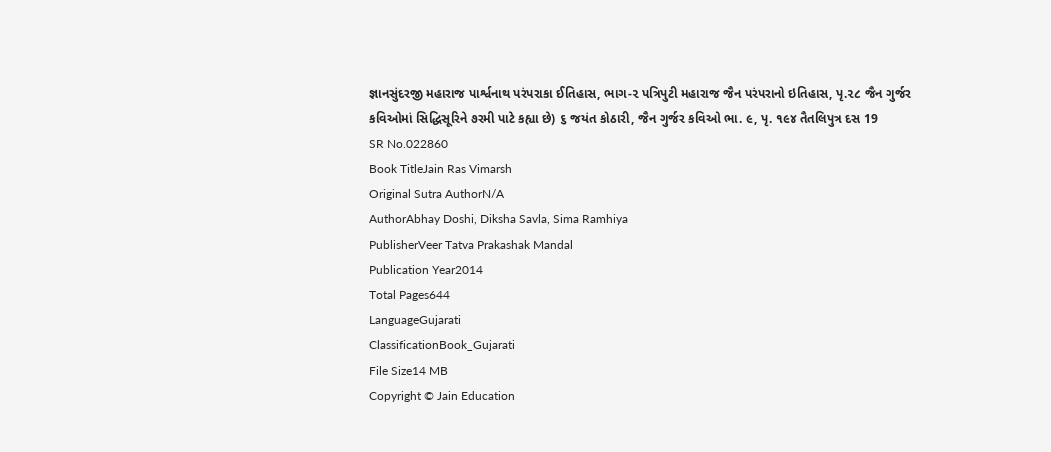જ્ઞાનસુંદરજી મહારાજ પાર્શ્વનાથ પરંપરાકા ઈતિહાસ, ભાગ-૨ પત્રિપુટી મહારાજ જૈન પરંપરાનો ઇતિહાસ, પૃ.૨૮ જૈન ગુર્જર કવિઓમાં સિદ્ધિસૂરિને ૭રમી પાટે કહ્યા છે) ૬ જયંત કોઠારી, જૈન ગુર્જર કવિઓ ભા. ૯, પૃ. ૧૯૪ તૈતલિપુત્ર દસ 19
SR No.022860
Book TitleJain Ras Vimarsh
Original Sutra AuthorN/A
AuthorAbhay Doshi, Diksha Savla, Sima Ramhiya
PublisherVeer Tatva Prakashak Mandal
Publication Year2014
Total Pages644
LanguageGujarati
ClassificationBook_Gujarati
File Size14 MB
Copyright © Jain Education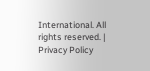International. All rights reserved. | Privacy Policy